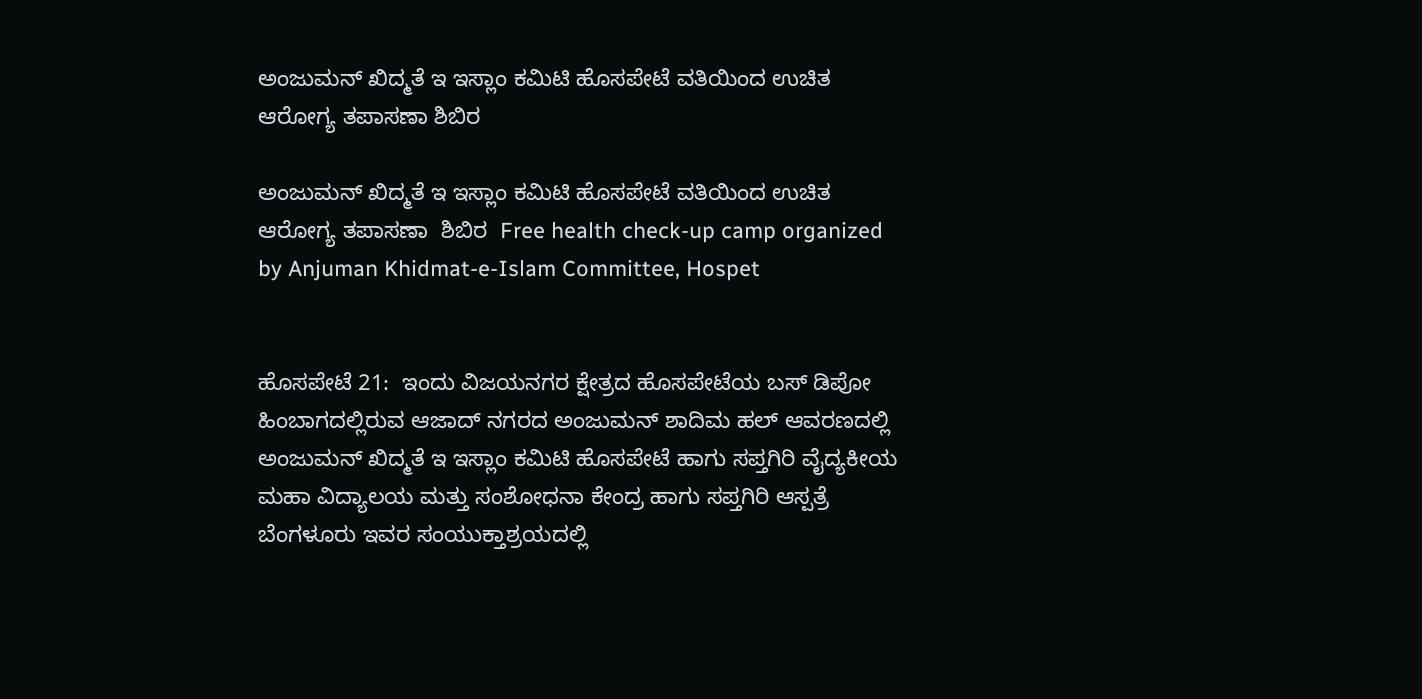ಅಂಜುಮನ್ ಖಿದ್ಮತೆ ಇ ಇಸ್ಲಾಂ ಕಮಿಟಿ ಹೊಸಪೇಟೆ ವತಿಯಿಂದ ಉಚಿತ ಆರೋಗ್ಯ ತಪಾಸಣಾ ಶಿಬಿರ

ಅಂಜುಮನ್ ಖಿದ್ಮತೆ ಇ ಇಸ್ಲಾಂ ಕಮಿಟಿ ಹೊಸಪೇಟೆ ವತಿಯಿಂದ ಉಚಿತ ಆರೋಗ್ಯ ತಪಾಸಣಾ  ಶಿಬಿರ  Free health check-up camp organized by Anjuman Khidmat-e-Islam Committee, Hospet


ಹೊಸಪೇಟೆ 21:  ಇಂದು ವಿಜಯನಗರ ಕ್ಷೇತ್ರದ ಹೊಸಪೇಟೆಯ ಬಸ್ ಡಿಪೋ ಹಿಂಬಾಗದಲ್ಲಿರುವ ಆಜಾದ್ ನಗರದ ಅಂಜುಮನ್ ಶಾದಿಮ ಹಲ್ ಆವರಣದಲ್ಲಿ ಅಂಜುಮನ್ ಖಿದ್ಮತೆ ಇ ಇಸ್ಲಾಂ ಕಮಿಟಿ ಹೊಸಪೇಟೆ ಹಾಗು ಸಪ್ತಗಿರಿ ವೈದ್ಯಕೀಯ ಮಹಾ ವಿದ್ಯಾಲಯ ಮತ್ತು ಸಂಶೋಧನಾ ಕೇಂದ್ರ ಹಾಗು ಸಪ್ತಗಿರಿ ಆಸ್ಪತ್ರೆ ಬೆಂಗಳೂರು ಇವರ ಸಂಯುಕ್ತಾಶ್ರಯದಲ್ಲಿ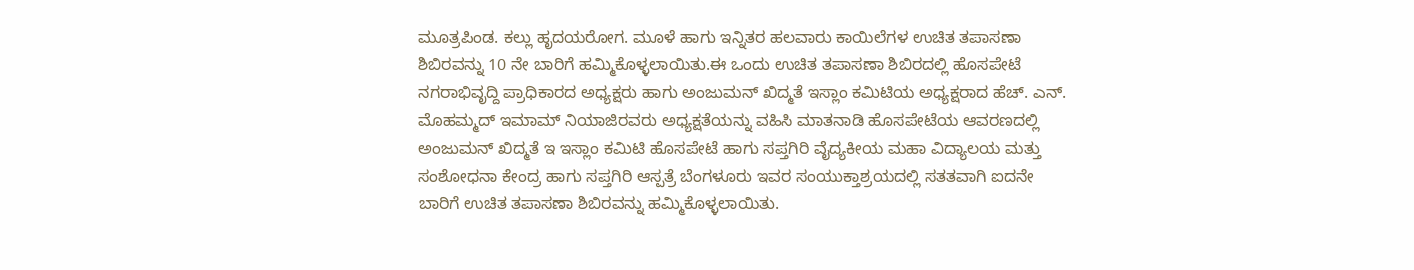ಮೂತ್ರಪಿಂಡ. ಕಲ್ಲು ಹೃದಯರೋಗ. ಮೂಳೆ ಹಾಗು ಇನ್ನಿತರ ಹಲವಾರು ಕಾಯಿಲೆಗಳ ಉಚಿತ ತಪಾಸಣಾ ಶಿಬಿರವನ್ನು 10 ನೇ ಬಾರಿಗೆ ಹಮ್ಮಿಕೊಳ್ಳಲಾಯಿತು.ಈ ಒಂದು ಉಚಿತ ತಪಾಸಣಾ ಶಿಬಿರದಲ್ಲಿ ಹೊಸಪೇಟೆ ನಗರಾಭಿವೃದ್ದಿ ಪ್ರಾಧಿಕಾರದ ಅಧ್ಯಕ್ಷರು ಹಾಗು ಅಂಜುಮನ್ ಖಿದ್ಮತೆ ಇಸ್ಲಾಂ ಕಮಿಟಿಯ ಅಧ್ಯಕ್ಷರಾದ ಹೆಚ್‌. ಎನ್‌. ಮೊಹಮ್ಮದ್ ಇಮಾಮ್ ನಿಯಾಜಿರವರು ಅಧ್ಯಕ್ಷತೆಯನ್ನು ವಹಿಸಿ ಮಾತನಾಡಿ ಹೊಸಪೇಟೆಯ ಆವರಣದಲ್ಲಿ ಅಂಜುಮನ್ ಖಿದ್ಮತೆ ಇ ಇಸ್ಲಾಂ ಕಮಿಟಿ ಹೊಸಪೇಟೆ ಹಾಗು ಸಪ್ತಗಿರಿ ವೈದ್ಯಕೀಯ ಮಹಾ ವಿದ್ಯಾಲಯ ಮತ್ತು ಸಂಶೋಧನಾ ಕೇಂದ್ರ ಹಾಗು ಸಪ್ತಗಿರಿ ಆಸ್ಪತ್ರೆ ಬೆಂಗಳೂರು ಇವರ ಸಂಯುಕ್ತಾಶ್ರಯದಲ್ಲಿ ಸತತವಾಗಿ ಐದನೇ  ಬಾರಿಗೆ ಉಚಿತ ತಪಾಸಣಾ ಶಿಬಿರವನ್ನು ಹಮ್ಮಿಕೊಳ್ಳಲಾಯಿತು.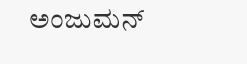ಅಂಜುಮನ್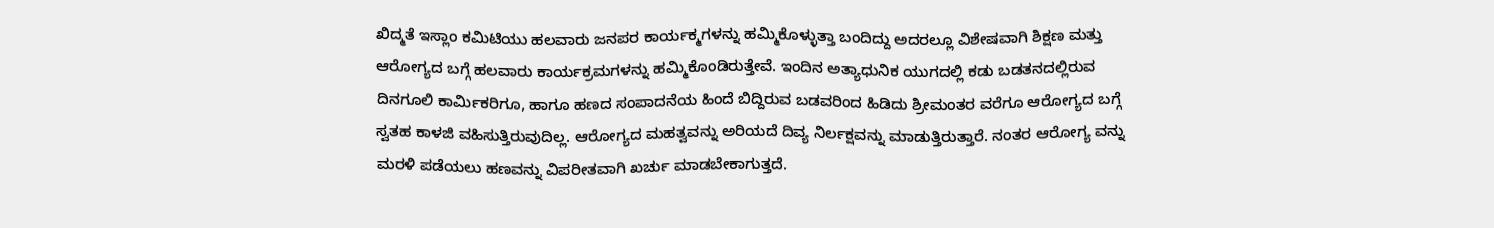ಖಿದ್ಮತೆ ಇಸ್ಲಾಂ ಕಮಿಟಿಯು ಹಲವಾರು ಜನಪರ ಕಾರ್ಯಕ್ಮಗಳನ್ನು ಹಮ್ಮಿಕೊಳ್ಳುತ್ತಾ ಬಂದಿದ್ದು ಅದರಲ್ಲೂ ವಿಶೇಷವಾಗಿ ಶಿಕ್ಷಣ ಮತ್ತು ಆರೋಗ್ಯದ ಬಗ್ಗೆ ಹಲವಾರು ಕಾರ್ಯಕ್ರಮಗಳನ್ನು ಹಮ್ಮಿಕೊಂಡಿರುತ್ತೇವೆ. ಇಂದಿನ ಅತ್ಯಾಧುನಿಕ ಯುಗದಲ್ಲಿ ಕಡು ಬಡತನದಲ್ಲಿರುವ ದಿನಗೂಲಿ ಕಾರ್ಮಿಕರಿಗೂ, ಹಾಗೂ ಹಣದ ಸಂಪಾದನೆಯ ಹಿಂದೆ ಬಿದ್ದಿರುವ ಬಡವರಿಂದ ಹಿಡಿದು ಶ್ರೀಮಂತರ ವರೆಗೂ ಆರೋಗ್ಯದ ಬಗ್ಗೆ ಸ್ವತಹ ಕಾಳಜಿ ವಹಿಸುತ್ತಿರುವುದಿಲ್ಲ. ಆರೋಗ್ಯದ ಮಹತ್ವವನ್ನು ಅರಿಯದೆ ದಿವ್ಯ ನಿರ್ಲಕ್ಷವನ್ನು ಮಾಡುತ್ತಿರುತ್ತಾರೆ. ನಂತರ ಆರೋಗ್ಯ ವನ್ನು ಮರಳಿ ಪಡೆಯಲು ಹಣವನ್ನು ವಿಪರೀತವಾಗಿ ಖರ್ಚು ಮಾಡಬೇಕಾಗುತ್ತದೆ.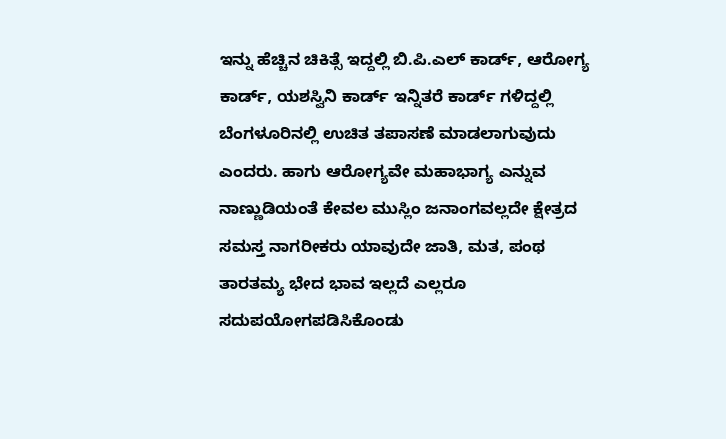ಇನ್ನು ಹೆಚ್ಚಿನ ಚಿಕಿತ್ಸೆ ಇದ್ದಲ್ಲಿ ಬಿ.ಪಿ.ಎಲ್ ಕಾರ್ಡ್‌, ಆರೋಗ್ಯ ಕಾರ್ಡ್‌, ಯಶಸ್ವಿನಿ ಕಾರ್ಡ್‌ ಇನ್ನಿತರೆ ಕಾರ್ಡ್‌ ಗಳಿದ್ದಲ್ಲಿ ಬೆಂಗಳೂರಿನಲ್ಲಿ ಉಚಿತ ತಪಾಸಣೆ ಮಾಡಲಾಗುವುದು ಎಂದರು. ಹಾಗು ಆರೋಗ್ಯವೇ ಮಹಾಭಾಗ್ಯ ಎನ್ನುವ ನಾಣ್ಣುಡಿಯಂತೆ ಕೇವಲ ಮುಸ್ಲಿಂ ಜನಾಂಗವಲ್ಲದೇ ಕ್ಷೇತ್ರದ ಸಮಸ್ತ ನಾಗರೀಕರು ಯಾವುದೇ ಜಾತಿ, ಮತ, ಪಂಥ ತಾರತಮ್ಯ ಭೇದ ಭಾವ ಇಲ್ಲದೆ ಎಲ್ಲರೂ ಸದುಪಯೋಗಪಡಿಸಿಕೊಂಡು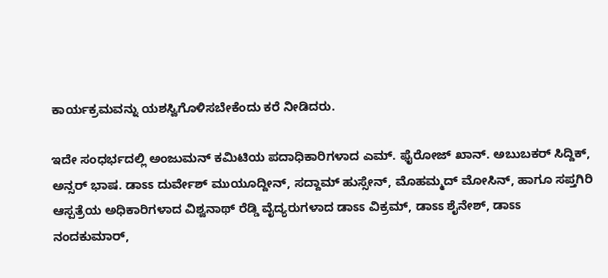ಕಾರ್ಯಕ್ರಮವನ್ನು ಯಶಸ್ವಿಗೊಳಿಸಬೇಕೆಂದು ಕರೆ ನೀಡಿದರು.

ಇದೇ ಸಂಧರ್ಭದಲ್ಲಿ ಅಂಜುಮನ್ ಕಮಿಟಿಯ ಪದಾಧಿಕಾರಿಗಳಾದ ಎಮ್‌. ಫೈರೋಜ್ ಖಾನ್‌. ಅಬುಬಕರ್ ಸಿದ್ದಿಕ್, ಅನ್ಸರ್ ಭಾಷ. ಡಾಽಽ ದುರ್ವೇಶ್ ಮುಯೂದ್ದೀನ್, ಸದ್ದಾಮ್ ಹುಸ್ಸೇನ್, ಮೊಹಮ್ಮದ್ ಮೋಸಿನ್, ಹಾಗೂ ಸಪ್ತಗಿರಿ ಆಸ್ಪತ್ರೆಯ ಅಧಿಕಾರಿಗಳಾದ ವಿಶ್ವನಾಥ್ ರೆಡ್ಡಿ ವೈದ್ಯರುಗಳಾದ ಡಾಽಽ ವಿಕ್ರಮ್, ಡಾಽಽ ಶೈನೇಶ್, ಡಾಽಽ  ನಂದಕುಮಾರ್,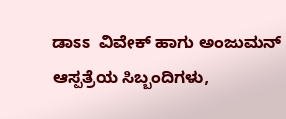ಡಾಽಽ  ವಿವೇಕ್ ಹಾಗು ಅಂಜುಮನ್ ಆಸ್ಪತ್ರೆಯ ಸಿಬ್ಬಂದಿಗಳು,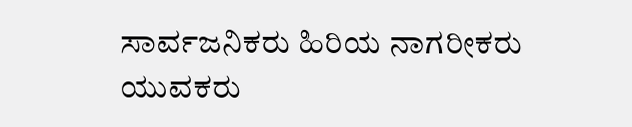ಸಾರ್ವಜನಿಕರು ಹಿರಿಯ ನಾಗರೀಕರು ಯುವಕರು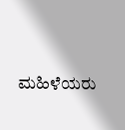ಮಹಿಳೆಯರು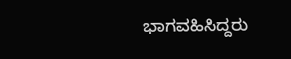ಭಾಗವಹಿಸಿದ್ದರು